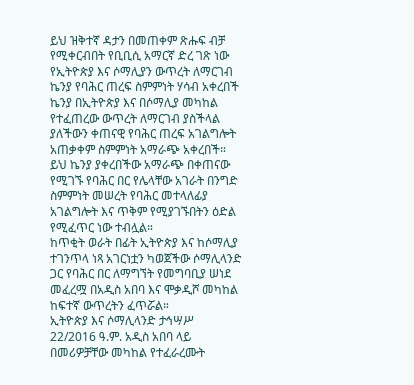ይህ ዝቅተኛ ዳታን በመጠቀም ጽሑፍ ብቻ የሚቀርብበት የቢቢሲ አማርኛ ድረ ገጽ ነው
የኢትዮጵያ እና ሶማሊያን ውጥረት ለማርገብ ኬንያ የባሕር ጠረፍ ስምምነት ሃሳብ አቀረበች
ኬንያ በኢትዮጵያ እና በሶማሊያ መካከል የተፈጠረው ውጥረት ለማርገብ ያስችላል ያለችውን ቀጠናዊ የባሕር ጠረፍ አገልግሎት አጠቃቀም ስምምነት አማራጭ አቀረበች።
ይህ ኬንያ ያቀረበችው አማራጭ በቀጠናው የሚገኙ የባሕር በር የሌላቸው አገራት በንግድ ስምምነት መሠረት የባሕር መተላለፊያ አገልግሎት እና ጥቅም የሚያገኙበትን ዕድል የሚፈጥር ነው ተብሏል።
ከጥቂት ወራት በፊት ኢትዮጵያ እና ከሶማሊያ ተገንጥላ ነጻ አገርነቷን ካወጀችው ሶማሊላንድ ጋር የባሕር በር ለማግኘት የመግባቢያ ሠነደ መፈረሟ በአዲስ አበባ እና ሞቃዲሾ መካከል ከፍተኛ ውጥረትን ፈጥሯል።
ኢትዮጵያ እና ሶማሊላንድ ታኅሣሥ 22/2016 ዓ.ም. አዲስ አበባ ላይ በመሪዎቻቸው መካከል የተፈራረሙት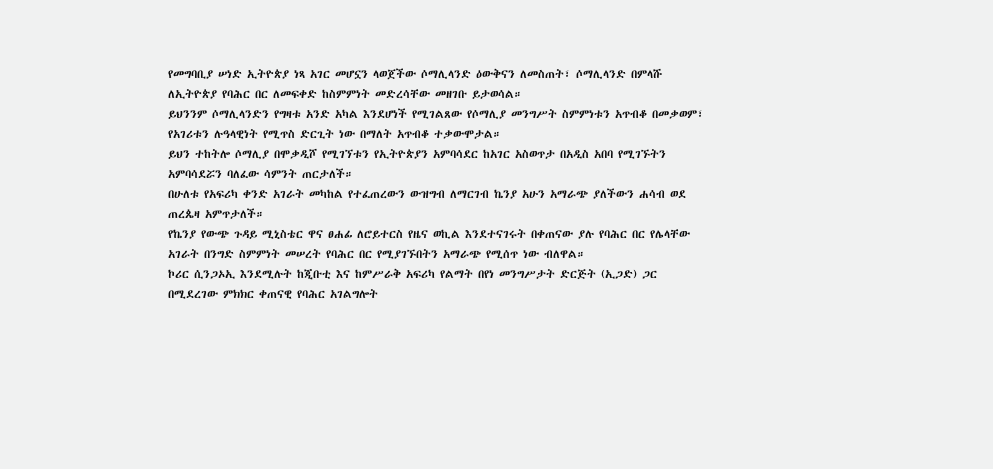የመግባቢያ ሠነድ ኢትዮጵያ ነጻ አገር መሆኗን ላወጀችው ሶማሊላንድ ዕውቅናን ለመስጠት፣ ሶማሊላንድ በምላሹ ለኢትዮጵያ የባሕር በር ለመፍቀድ ከስምምነት መድረሳቸው መዘገቡ ይታወሳል።
ይህንንም ሶማሊላንድን የግዛቱ አንድ አካል እንደሆነች የሚገልጸው የሶማሊያ መንግሥት ስምምነቱን አጥብቆ በመቃወም፣ የአገሪቱን ሉዓላዊነት የሚጥስ ድርጊት ነው በማለት አጥብቆ ተቃውሞታል።
ይህን ተከትሎ ሶማሊያ በሞቃዲሾ የሚገኘቱን የኢትዮጵያን አምባሳደር ከአገር አስወጥታ በአዲስ አበባ የሚገኙትን አምባሳደሯን ባለፈው ሳምንት ጠርታለች።
በሁለቱ የአፍሪካ ቀንድ አገራት መካከል የተፈጠረውን ውዝግብ ለማርገብ ኬንያ አሁን አማራጭ ያለችውን ሐሳብ ወደ ጠረጴዛ አምጥታለች።
የኬንያ የውጭ ጉዳይ ሚኒስቴር ዋና ፀሐፊ ለሮይተርስ የዜና ወኪል እንደተናገሩት በቀጠናው ያሉ የባሕር በር የሌላቸው አገራት በንግድ ስምምነት መሠረት የባሕር በር የሚያገኙበትን አማራጭ የሚሰጥ ነው ብለዋል።
ኮሪር ሲንጋኦኢ እንደሚሉት ከጂቡቲ እና ከምሥራቅ አፍሪካ የልማት በየነ መንግሥታት ድርጅት (ኢጋድ) ጋር በሚደረገው ምክክር ቀጠናዊ የባሕር አገልግሎት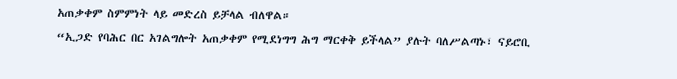አጠቃቀም ስምምነት ላይ መድረስ ይቻላል ብለዋል።
“ኢጋድ የባሕር በር አገልግሎት አጠቃቀም የሚደነግግ ሕግ ማርቀቅ ይችላል” ያሉት ባለሥልጣኑ፣ ናይሮቢ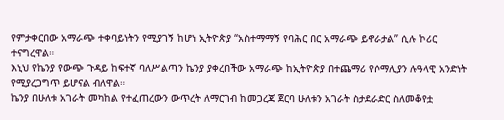የምታቀርበው አማራጭ ተቀባይነትን የሚያገኝ ከሆነ ኢትዮጵያ “አስተማማኝ የባሕር በር አማራጭ ይኖራታል” ሲሉ ኮሪር ተናግረዋል።
እኒህ የኬንያ የውጭ ጉዳይ ከፍተኛ ባለሥልጣን ኬንያ ያቀረበችው አማራጭ ከኢትዮጵያ በተጨማሪ የሶማሊያን ሉዓላዊ አንድነት የሚያረጋግጥ ይሆናል ብለዋል።
ኬንያ በሁለቱ አገራት መካከል የተፈጠረውን ውጥረት ለማርገብ ከመጋረጃ ጀርባ ሁለቱን አገራት ስታደራድር ስለመቆየቷ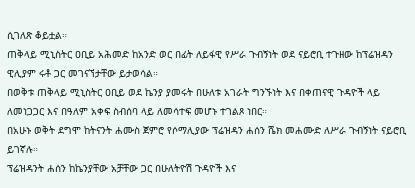ሲገለጽ ቆይቷል።
ጠቅላይ ሚኒስትር ዐቢይ አሕመድ ከአንድ ወር በፊት ለይፋዊ የሥራ ጉብኝነት ወደ ናይሮቢ ተጉዘው ከፕሬዝዳን ዊሊያም ሩቶ ጋር መገናኘታቸው ይታወሳል።
በወቅቱ ጠቅላይ ሚኒስትር ዐቢይ ወደ ኬንያ ያመሩት በሁለቱ አገራት ግንኙነት እና በቀጠናዊ ጉዳዮች ላይ ለመነጋጋር እና በዓለም አቀፍ ስብሰባ ላይ ለመሳተፍ መሆኑ ተገልጾ ነበር።
በአሁኑ ወቅት ደግሞ ከትናንት ሐሙስ ጀምሮ የሶማሊያው ፕሬዝዳን ሐሰን ሼክ መሐሙድ ለሥራ ጉብኝነት ናይሮቢ ይገኛሉ።
ፕሬዝዳንት ሐሰን ከኬንያቸው አቻቸው ጋር በሁለትዮሽ ጉዳዮች እና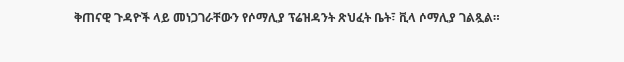ቅጠናዊ ጉዳዮች ላይ መነጋገራቸውን የሶማሊያ ፕሬዝዳንት ጽህፈት ቤት፣ ቪላ ሶማሊያ ገልጿል።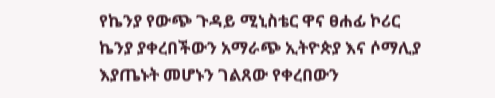የኬንያ የውጭ ጉዳይ ሚኒስቴር ዋና ፀሐፊ ኮሪር ኬንያ ያቀረበችውን አማራጭ ኢትዮጵያ እና ሶማሊያ እያጤኑት መሆኑን ገልጸው የቀረበውን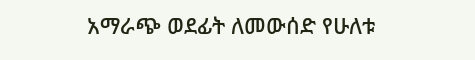አማራጭ ወደፊት ለመውሰድ የሁለቱ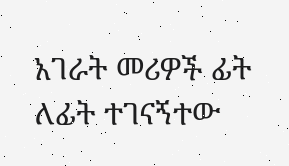አገራት መሪዎች ፊት ለፊት ተገናኝተው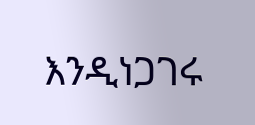እንዲነጋገሩ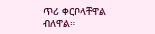ጥሪ ቀርቦላቸዋል ብለዋል።